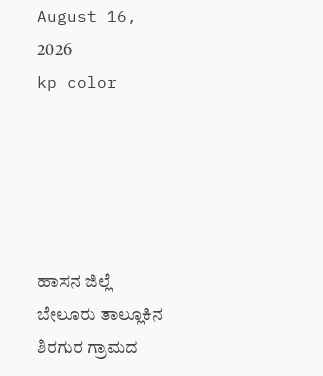August 16, 2026
kp color





ಹಾಸನ ಜಿಲ್ಲೆ ಬೇಲೂರು ತಾಲ್ಲೂಕಿನ ಶಿರಗುರ ಗ್ರಾಮದ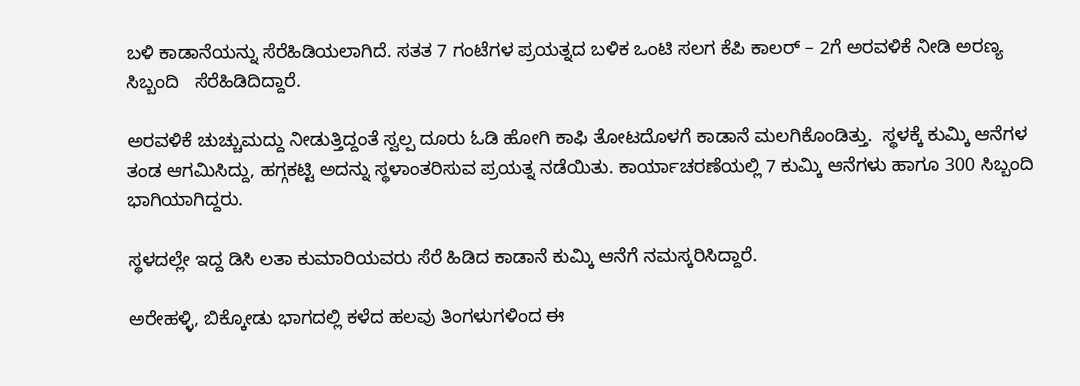ಬಳಿ ಕಾಡಾನೆಯನ್ನು ಸೆರೆಹಿಡಿಯಲಾಗಿದೆ. ಸತತ 7 ಗಂಟೆಗಳ ಪ್ರಯತ್ನದ ಬಳಿಕ ಒಂಟಿ ಸಲಗ ಕೆಪಿ ಕಾಲರ್ – 2ಗೆ ಅರವಳಿಕೆ ನೀಡಿ ಅರಣ್ಯ ಸಿಬ್ಬಂದಿ   ಸೆರೆಹಿಡಿದಿದ್ದಾರೆ.

ಅರವಳಿಕೆ ಚುಚ್ಚುಮದ್ದು ನೀಡುತ್ತಿದ್ದಂತೆ ಸ್ವಲ್ಪ ದೂರು ಓಡಿ ಹೋಗಿ ಕಾಫಿ ತೋಟದೊಳಗೆ ಕಾಡಾನೆ ಮಲಗಿಕೊಂಡಿತ್ತು.  ಸ್ಥಳಕ್ಕೆ ಕುಮ್ಕಿ ಆನೆಗಳ ತಂಡ ಆಗಮಿಸಿದ್ದು, ಹಗ್ಗಕಟ್ಟಿ ಅದನ್ನು ಸ್ಥಳಾಂತರಿಸುವ ಪ್ರಯತ್ನ ನಡೆಯಿತು. ಕಾರ್ಯಾಚರಣೆಯಲ್ಲಿ 7 ಕುಮ್ಕಿ ಆನೆಗಳು ಹಾಗೂ 300 ಸಿಬ್ಬಂದಿ ಭಾಗಿಯಾಗಿದ್ದರು.

ಸ್ಥಳದಲ್ಲೇ ಇದ್ದ ಡಿಸಿ ಲತಾ ಕುಮಾರಿಯವರು ಸೆರೆ ಹಿಡಿದ ಕಾಡಾನೆ ಕುಮ್ಕಿ ಆನೆಗೆ ನಮಸ್ಕರಿಸಿದ್ದಾರೆ.

ಅರೇಹಳ್ಳಿ, ಬಿಕ್ಕೋಡು ಭಾಗದಲ್ಲಿ ಕಳೆದ ಹಲವು ತಿಂಗಳುಗಳಿಂದ ಈ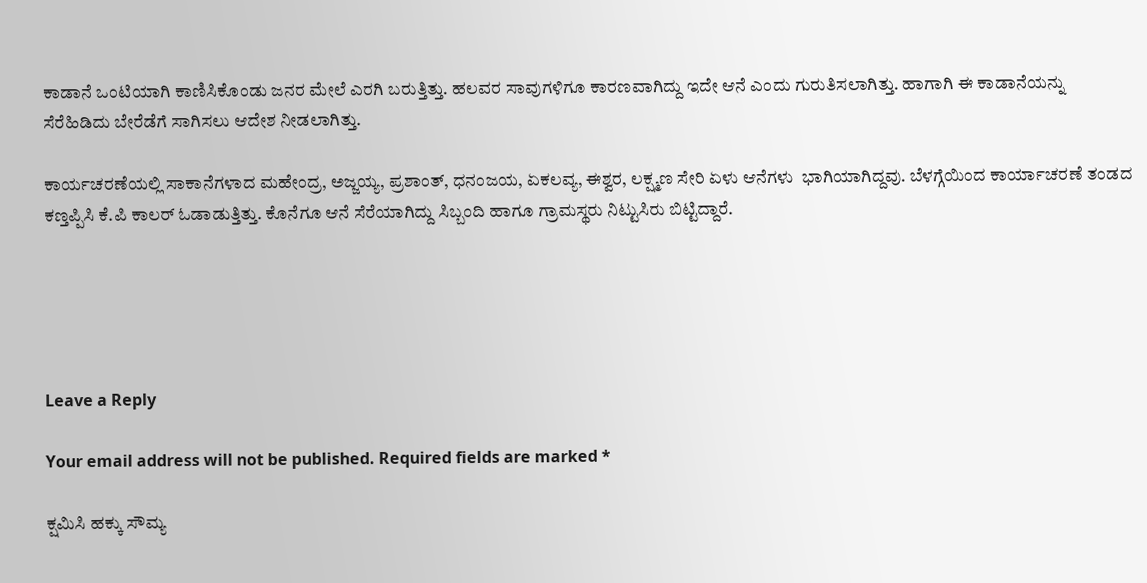ಕಾಡಾನೆ ಒಂಟಿಯಾಗಿ ಕಾಣಿಸಿಕೊಂಡು ಜನರ ಮೇಲೆ ಎರಗಿ ಬರುತ್ತಿತ್ತು. ಹಲವರ ಸಾವುಗಳಿಗೂ ಕಾರಣವಾಗಿದ್ದು ಇದೇ ಆನೆ ಎಂದು ಗುರುತಿಸಲಾಗಿತ್ತು. ಹಾಗಾಗಿ ಈ ಕಾಡಾನೆಯನ್ನು ಸೆರೆಹಿಡಿದು ಬೇರೆಡೆಗೆ ಸಾಗಿಸಲು ಆದೇಶ ನೀಡಲಾಗಿತ್ತು.

ಕಾರ್ಯಚರಣೆಯಲ್ಲಿ ಸಾಕಾನೆಗಳಾದ ಮಹೇಂದ್ರ, ಅಜ್ಜಯ್ಯ, ಪ್ರಶಾಂತ್, ಧನಂಜಯ, ಏಕಲವ್ಯ, ಈಶ್ವರ, ಲಕ್ಷ್ಮಣ ಸೇರಿ ಏಳು ಆನೆಗಳು  ಭಾಗಿಯಾಗಿದ್ದವು. ಬೆಳಗ್ಗೆಯಿಂದ ಕಾರ್ಯಾಚರಣೆ ತಂಡದ ಕಣ್ತಪ್ಪಿಸಿ ಕೆ.ಪಿ ಕಾಲರ್ ಓಡಾಡುತ್ತಿ‌ತ್ತು. ಕೊನೆಗೂ ಆನೆ ಸೆರೆಯಾಗಿದ್ದು ಸಿಬ್ಬಂದಿ ಹಾಗೂ ಗ್ರಾಮಸ್ಥರು ನಿಟ್ಟುಸಿರು ಬಿಟ್ಟಿದ್ದಾರೆ.





Leave a Reply

Your email address will not be published. Required fields are marked *

ಕ್ಷಮಿಸಿ ಹಕ್ಕು ಸೌಮ್ಯ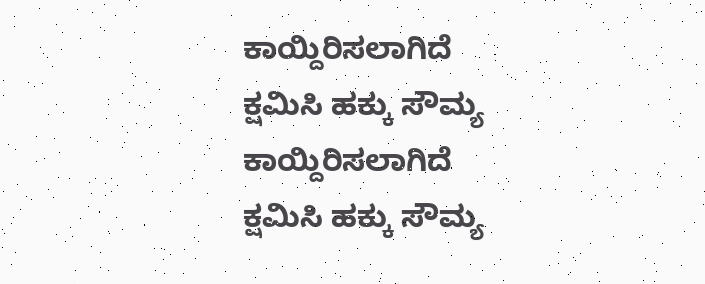ಕಾಯ್ದಿರಿಸಲಾಗಿದೆ
ಕ್ಷಮಿಸಿ ಹಕ್ಕು ಸೌಮ್ಯ ಕಾಯ್ದಿರಿಸಲಾಗಿದೆ
ಕ್ಷಮಿಸಿ ಹಕ್ಕು ಸೌಮ್ಯ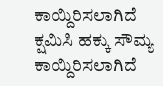ಕಾಯ್ದಿರಿಸಲಾಗಿದೆ
ಕ್ಷಮಿಸಿ ಹಕ್ಕು ಸೌಮ್ಯ ಕಾಯ್ದಿರಿಸಲಾಗಿದೆ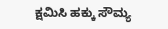ಕ್ಷಮಿಸಿ ಹಕ್ಕು ಸೌಮ್ಯ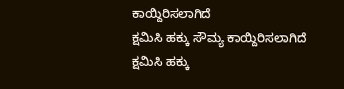ಕಾಯ್ದಿರಿಸಲಾಗಿದೆ
ಕ್ಷಮಿಸಿ ಹಕ್ಕು ಸೌಮ್ಯ ಕಾಯ್ದಿರಿಸಲಾಗಿದೆ
ಕ್ಷಮಿಸಿ ಹಕ್ಕು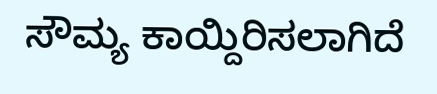ಸೌಮ್ಯ ಕಾಯ್ದಿರಿಸಲಾಗಿದೆ